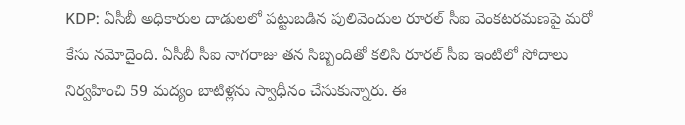KDP: ఏసీబీ అధికారుల దాడులలో పట్టుబడిన పులివెందుల రూరల్ సీఐ వెంకటరమణపై మరో కేసు నమోదైంది. ఏసీబీ సీఐ నాగరాజు తన సిబ్బందితో కలిసి రూరల్ సీఐ ఇంటిలో సోదాలు నిర్వహించి 59 మద్యం బాటిళ్లను స్వాధీనం చేసుకున్నారు. ఈ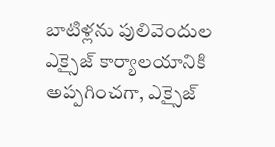బాటిళ్లను పులివెందుల ఎక్సైజ్ కార్యాలయానికి అప్పగించగా, ఎక్సైజ్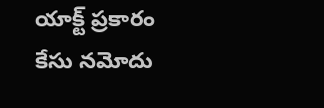యాక్ట్ ప్రకారం కేసు నమోదు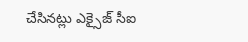చేసినట్లు ఎక్సైజ్ సీఐ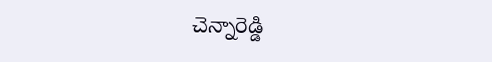చెన్నారెడ్డి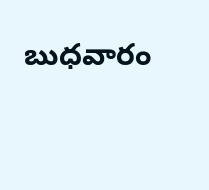బుధవారం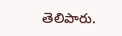తెలిపారు.